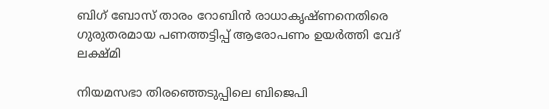ബിഗ് ബോസ് താരം റോബിൻ രാധാകൃഷ്ണനെതിരെ ഗുരുതരമായ പണത്തട്ടിപ്പ് ആരോപണം ഉയര്‍ത്തി വേദ് ലക്ഷ്മി

നിയമസഭാ തിരഞ്ഞെടുപ്പിലെ ബിജെപി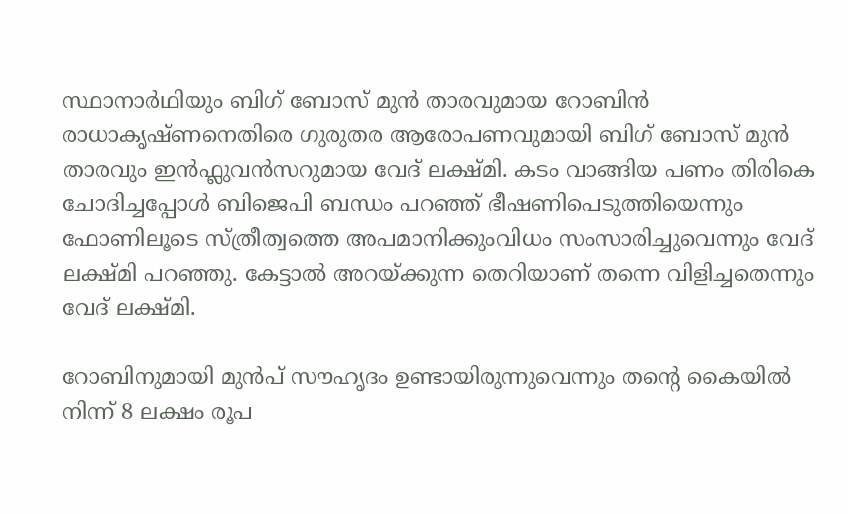സ്ഥാനാര്‍ഥിയും ബിഗ് ബോസ് മുന്‍ താരവുമായ റോബിന്‍ രാധാകൃഷ്ണനെതിരെ ഗുരുതര ആരോപണവുമായി ബിഗ് ബോസ് മുന്‍ താരവും ഇൻഫ്ലുവൻസറുമായ വേദ് ലക്ഷ്മി. കടം വാങ്ങിയ പണം തിരികെ ചോദിച്ചപ്പോൾ ബിജെപി ബന്ധം പറഞ്ഞ് ഭീഷണിപെടുത്തിയെന്നും ഫോണിലൂടെ സ്ത്രീത്വത്തെ അപമാനിക്കുംവിധം സംസാരിച്ചുവെന്നും വേദ് ലക്ഷ്മി പറഞ്ഞു. കേട്ടാല്‍ അറയ്ക്കുന്ന തെറിയാണ് തന്നെ വിളിച്ചതെന്നും വേദ് ലക്ഷ്മി.

റോബിനുമായി മുന്‍പ് സൗഹൃദം ഉണ്ടായിരുന്നുവെന്നും തന്‍റെ കൈയില്‍ നിന്ന് 8 ലക്ഷം രൂപ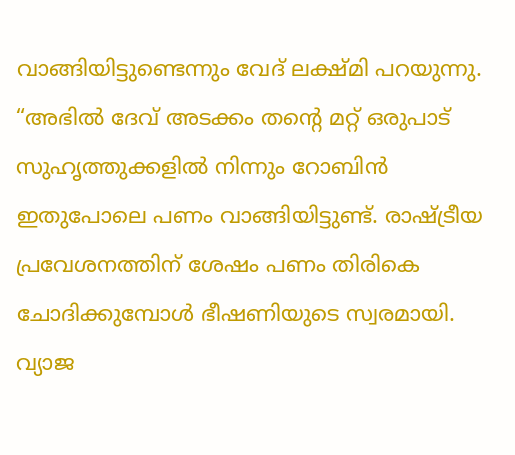വാങ്ങിയിട്ടുണ്ടെന്നും വേദ് ലക്ഷ്മി പറയുന്നു. “അഭില്‍ ദേവ് അടക്കം തന്‍റെ മറ്റ് ഒരുപാട് സുഹൃത്തുക്കളില്‍ നിന്നും റോബിന്‍ ഇതുപോലെ പണം വാങ്ങിയിട്ടുണ്ട്. രാഷ്ട്രീയ പ്രവേശനത്തിന് ശേഷം പണം തിരികെ ചോദിക്കുമ്പോള്‍ ഭീഷണിയുടെ സ്വരമായി. വ്യാജ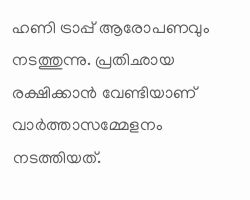ഹണി ട്രാപ്പ് ആരോപണവും നടത്തുന്നു. പ്രതിഛായ രക്ഷിക്കാന്‍ വേണ്ടിയാണ് വാര്‍ത്താസമ്മേളനം നടത്തിയത്.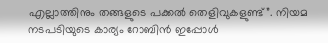എല്ലാത്തിനും തങ്ങളുടെ പക്കല്‍ തെളിവുകളുണ്ട്”. നിയമ നടപടിയുടെ കാര്യം റോബിന്‍ ഇപ്പോള്‍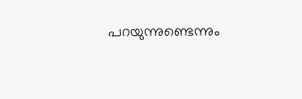പറയുന്നുണ്ടെന്നും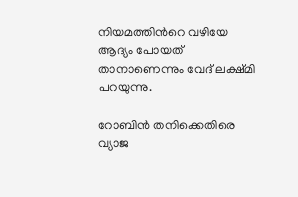നിയമത്തിന്‍റെ വഴിയേ ആദ്യം പോയത് താനാണെന്നും വേദ് ലക്ഷ്മി പറയുന്നു.

റോബിന്‍ തനിക്കെതിരെ വ്യാജ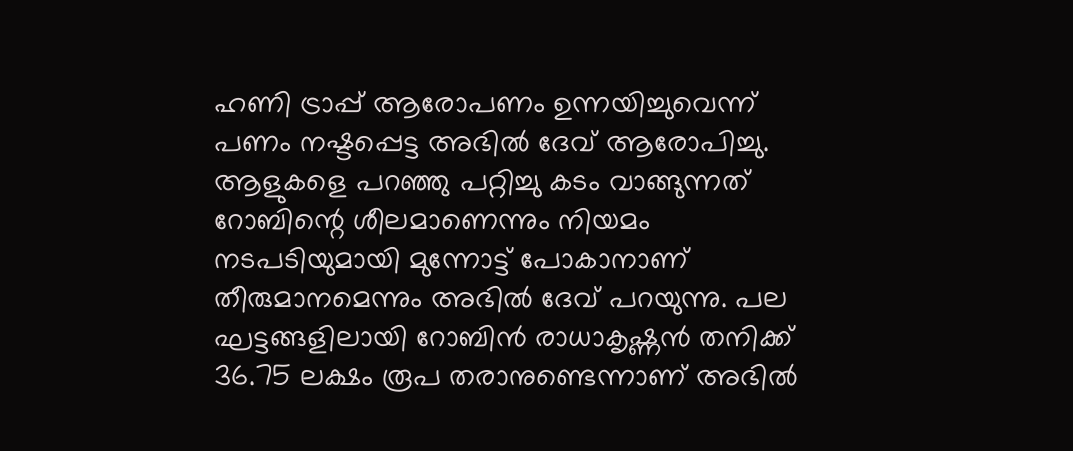ഹണി ട്രാപ്പ് ആരോപണം ഉന്നയിച്ചുവെന്ന് പണം നഷ്ടപ്പെട്ട അഭില്‍ ദേവ് ആരോപിച്ചു. ആളുകളെ പറഞ്ഞു പറ്റിച്ചു കടം വാങ്ങുന്നത് റോബിന്റെ ശീലമാണെന്നും നിയമം നടപടിയുമായി മുന്നോട്ട് പോകാനാണ് തീരുമാനമെന്നും അഭില്‍ ദേവ് പറയുന്നു. പല ഘട്ടങ്ങളിലായി റോബിന്‍ രാധാകൃഷ്ണന്‍ തനിക്ക് 36.75 ലക്ഷം രൂപ തരാനുണ്ടെന്നാണ് അഭില്‍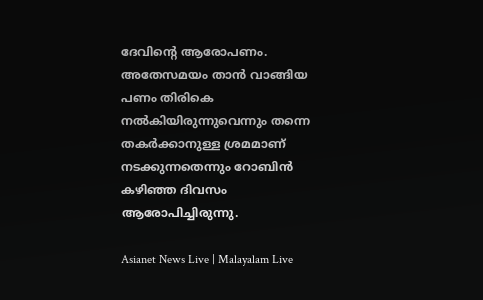ദേവിന്‍റെ ആരോപണം. അതേസമയം താൻ വാങ്ങിയ പണം തിരികെ നൽകിയിരുന്നുവെന്നും തന്നെ തകർക്കാനുള്ള ശ്രമമാണ് നടക്കുന്നതെന്നും റോബിൻ കഴിഞ്ഞ ദിവസം ആരോപിച്ചിരുന്നു.

Asianet News Live | Malayalam Live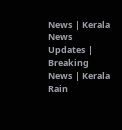News | Kerala News Updates | Breaking News | Kerala Rain